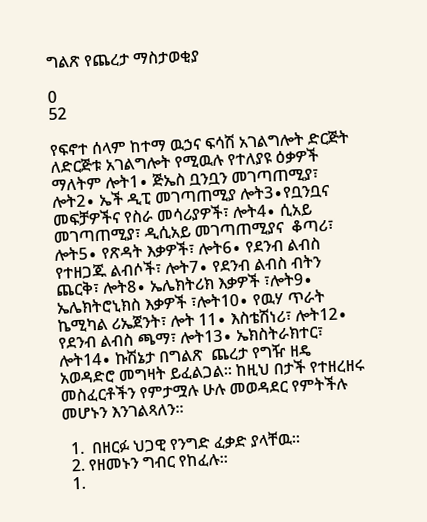ግልጽ የጨረታ ማስታወቂያ

0
52

የፍኖተ ሰላም ከተማ ዉኃና ፍሳሽ አገልግሎት ድርጅት ለድርጅቱ አገልግሎት የሚዉሉ የተለያዩ ዕቃዎች ማለትም ሎት1∙ ጅኤስ ቧንቧን መገጣጠሚያ፣ ሎት2∙ ኤች ዲፒ መገጣጠሚያ ሎት3∙የቧንቧና መፍቻዎችና የስራ መሳሪያዎች፣ ሎት4∙ ሲአይ መገጣጠሚያ፣ ዲሲአይ መገጣጠሚያና  ቆጣሪ፣ ሎት5∙ የጽዳት እቃዎች፣ ሎት6∙ የደንብ ልብስ የተዘጋጁ ልብሶች፣ ሎት7∙ የደንብ ልብስ ብትን ጨርቅ፣ ሎት8∙ ኤሌክትሪክ እቃዎች ፣ሎት9∙ ኤሌክትሮኒክስ እቃዎች ፣ሎት10∙ የዉሃ ጥራት ኬሚካል ሪኤጀንት፣ ሎት 11∙ እስቴሽነሪ፣ ሎት12∙ የደንብ ልብስ ጫማ፣ ሎት13∙ ኤክስትራክተር፣ ሎት14∙ ኩሽኔታ በግልጽ  ጨረታ የግዥ ዘዴ አወዳድሮ መግዛት ይፈልጋል፡፡ ከዚህ በታች የተዘረዘሩ መስፈርቶችን የምታሟሉ ሁሉ መወዳደር የምትችሉ መሆኑን እንገልጻለን፡፡

  1.  በዘርፉ ህጋዊ የንግድ ፈቃድ ያላቸዉ፡፡
  2. የዘመኑን ግብር የከፈሉ፡፡
  1.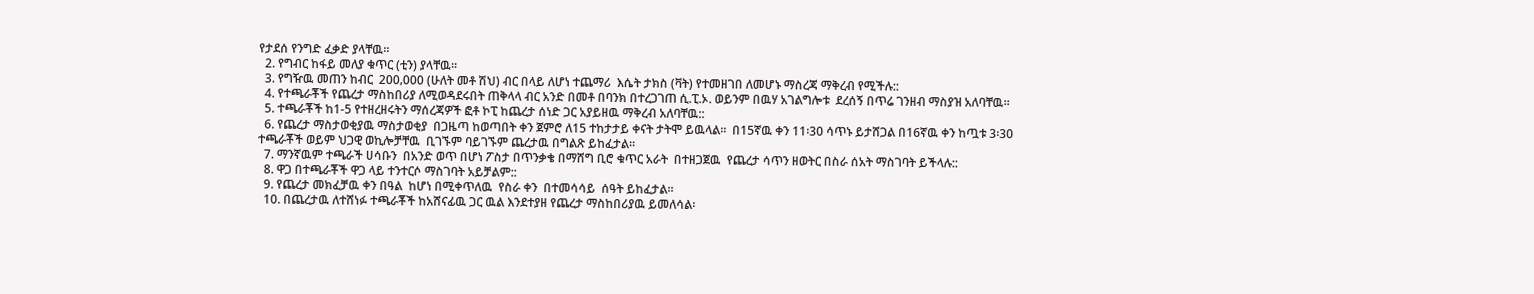የታደሰ የንግድ ፈቃድ ያላቸዉ፡፡
  2. የግብር ከፋይ መለያ ቁጥር (ቲን) ያላቸዉ፡፡
  3. የግዥዉ መጠን ከብር  200‚000 (ሁለት መቶ ሽህ) ብር በላይ ለሆነ ተጨማሪ  እሴት ታክስ (ቫት) የተመዘገበ ለመሆኑ ማስረጃ ማቅረብ የሚችሉ::
  4. የተጫራቾች የጨረታ ማስከበሪያ ለሚወዳደሩበት ጠቅላላ ብር አንድ በመቶ በባንክ በተረጋገጠ ሲ.ፒ.ኦ. ወይንም በዉሃ አገልግሎቱ  ደረሰኝ በጥሬ ገንዘብ ማስያዝ አለባቸዉ፡፡
  5. ተጫራቾች ከ1-5 የተዘረዘሩትን ማሰረጃዎች ፎቶ ኮፒ ከጨረታ ሰነድ ጋር አያይዘዉ ማቅረብ አለባቸዉ::
  6. የጨረታ ማስታወቂያዉ ማስታወቂያ  በጋዜጣ ከወጣበት ቀን ጀምሮ ለ15 ተከታታይ ቀናት ታትሞ ይዉላል፡፡  በ15ኛዉ ቀን 11፡30 ሳጥኑ ይታሸጋል በ16ኛዉ ቀን ከጧቱ 3፡30  ተጫራቾች ወይም ህጋዊ ወኪሎቻቸዉ  ቢገኙም ባይገኙም ጨረታዉ በግልጽ ይከፈታል፡፡
  7. ማንኛዉም ተጫራች ሀሳቡን  በአንድ ወጥ በሆነ ፖስታ በጥንቃቄ በማሸግ ቢሮ ቁጥር አራት  በተዘጋጀዉ  የጨረታ ሳጥን ዘወትር በስራ ሰአት ማስገባት ይችላሉ::
  8. ዋጋ በተጫራቾች ዋጋ ላይ ተንተርሶ ማስገባት አይቻልም::
  9. የጨረታ መክፈቻዉ ቀን በዓል  ከሆነ በሚቀጥለዉ  የስራ ቀን  በተመሳሳይ  ሰዓት ይከፈታል፡፡
  10. በጨረታዉ ለተሸነፉ ተጫራቾች ከአሸናፊዉ ጋር ዉል እንደተያዘ የጨረታ ማስከበሪያዉ ይመለሳል፡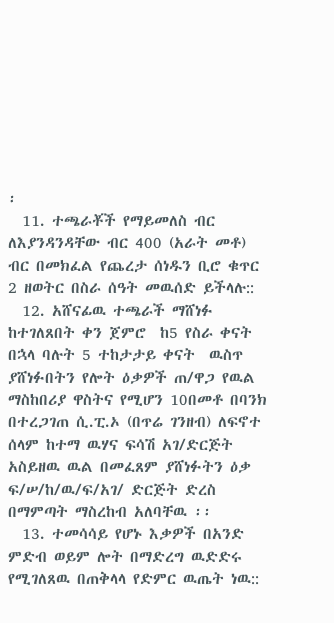፡
  11. ተጫራቾች የማይመለስ ብር ለእያንዳንዳቸው ብር 400 (አራት መቶ) ብር በመክፈል የጨረታ ሰነዱን ቢሮ ቁጥር 2 ዘወትር በስራ ሰዓት መዉሰድ ይችላሉ::
  12. አሸናፊዉ ተጫራች ማሸነፉ ከተገለጸበት ቀን ጀምሮ  ከ5 የስራ ቀናት በኋላ ባሉት 5 ተከታታይ ቀናት  ዉስጥ ያሸነፉበትን የሎት ዕቃዎች ጠ/ዋጋ የዉል ማስከበሪያ ዋስትና የሚሆን 10በመቶ በባንክ በተረጋገጠ ሲ.ፒ.ኦ (በጥሬ ገንዘብ) ለፍኖተ ሰላም ከተማ ዉሃና ፍሳሽ አገ/ድርጅት አስይዘዉ ዉል በመፈጸም ያሸነፉትን ዕቃ ፍ/ሠ/ከ/ዉ/ፍ/አገ/ ድርጅት ድረስ በማምጣት ማስረከብ አለባቸዉ ፡፡
  13. ተመሳሳይ የሆኑ እቃዎች በአንድ ምድብ ወይም ሎት በማድረግ ዉድድሩ የሚገለጸዉ በጠቅላላ የድምር ዉጤት ነዉ::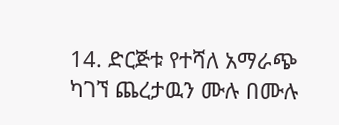14. ድርጅቱ የተሻለ አማራጭ ካገኘ ጨረታዉን ሙሉ በሙሉ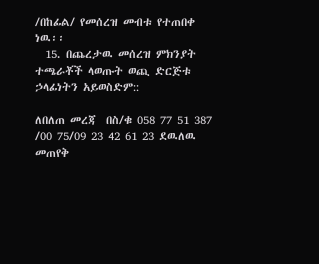/በከፊል/ የመሰረዝ መብቱ የተጠበቀ ነዉ፡፡
  15. በጨረታዉ መሰረዝ ምክንያት ተጫራቾች ላወጡት ወጪ ድርጅቱ ኃላፊነትን አይወስድም::

ለበለጠ መረጃ  በስ/ቁ 058 77 51 387 /00 75/09 23 42 61 23 ደዉለዉ መጠየቅ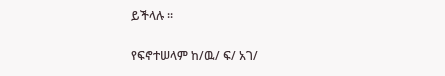ይችላሉ ፡፡

የፍኖተሠላም ከ/ዉ/ ፍ/ አገ/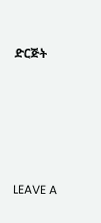ድርጅት





LEAVE A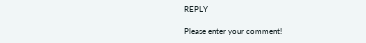REPLY

Please enter your comment!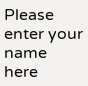Please enter your name here